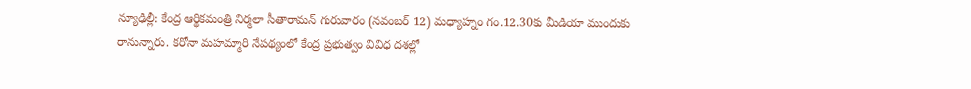న్యూఢిల్లీ: కేంద్ర ఆర్థికమంత్రి నిర్మలా సీతారామన్ గురువారం (నవంబర్ 12) మధ్యాహ్నం గం.12.30కు మీడియా ముందుకు రానున్నారు. కరోనా మహమ్మారి నేపథ్యంలో కేంద్ర ప్రభుత్వం వివిధ దశల్లో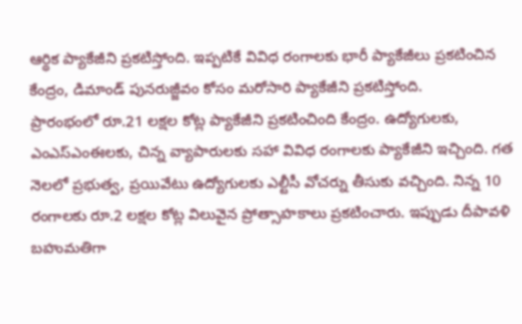ఆర్థిక ప్యాకేజీని ప్రకటిస్తోంది. ఇప్పటికే వివిధ రంగాలకు భారీ ప్యాకేజీలు ప్రకటించిన కేంద్రం, డిమాండ్ పునరుజ్జీవం కోసం మరోసారి ప్యాకేజీని ప్రకటిస్తోంది.
ప్రారంభంలో రూ.21 లక్షల కోట్ల ప్యాకేజీని ప్రకటించింది కేంద్రం. ఉద్యోగులకు, ఎంఎస్ఎంఈలకు, చిన్న వ్యాపారులకు సహా వివిధ రంగాలకు ప్యాకేజీని ఇచ్చింది. గత నెలలో ప్రభుత్వ, ప్రయివేటు ఉద్యోగులకు ఎల్టీసీ వోచర్ను తీసుకు వచ్చింది. నిన్న 10 రంగాలకు రూ.2 లక్షల కోట్ల విలువైన ప్రోత్సాహకాలు ప్రకటించారు. ఇప్పుడు దీపావళి బహుమతిగా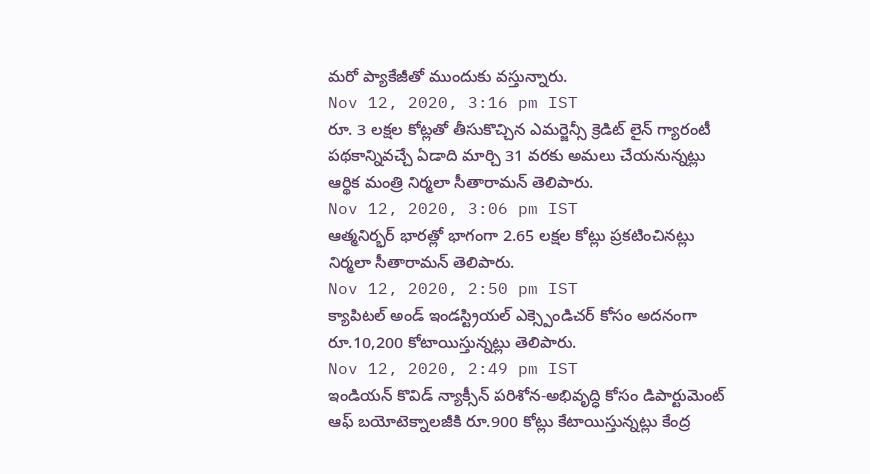మరో ప్యాకేజీతో ముందుకు వస్తున్నారు.
Nov 12, 2020, 3:16 pm IST
రూ. 3 లక్షల కోట్లతో తీసుకొచ్చిన ఎమర్జెన్సీ క్రెడిట్ లైన్ గ్యారంటీ పథకాన్నివచ్చే ఏడాది మార్చి 31 వరకు అమలు చేయనున్నట్లు ఆర్థిక మంత్రి నిర్మలా సీతారామన్ తెలిపారు.
Nov 12, 2020, 3:06 pm IST
ఆత్మనిర్భర్ భారత్లో భాగంగా 2.65 లక్షల కోట్లు ప్రకటించినట్లు నిర్మలా సీతారామన్ తెలిపారు.
Nov 12, 2020, 2:50 pm IST
క్యాపిటల్ అండ్ ఇండస్ట్రియల్ ఎక్స్పెండిచర్ కోసం అదనంగా రూ.10,200 కోటాయిస్తున్నట్లు తెలిపారు.
Nov 12, 2020, 2:49 pm IST
ఇండియన్ కొవిడ్ న్యాక్సీన్ పరిశోన-అభివృద్ధి కోసం డిపార్టుమెంట్ ఆఫ్ బయోటెక్నాలజీకి రూ.900 కోట్లు కేటాయిస్తున్నట్లు కేంద్ర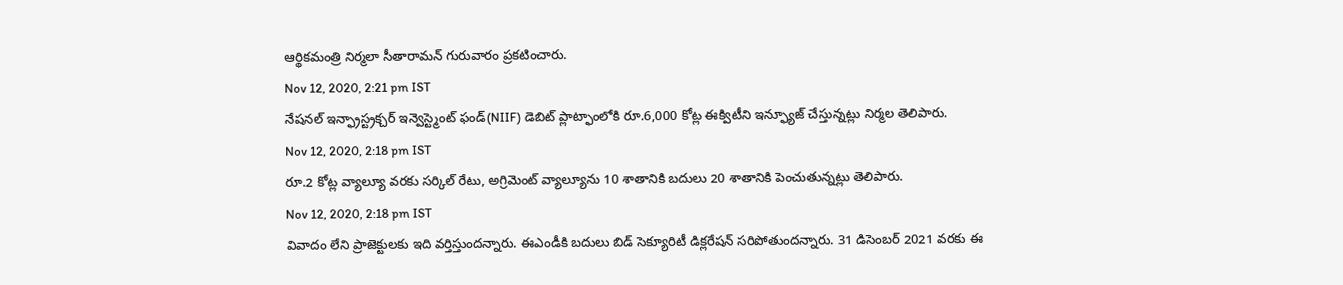ఆర్థికమంత్రి నిర్మలా సీతారామన్ గురువారం ప్రకటించారు.
Nov 12, 2020, 2:21 pm IST
నేషనల్ ఇన్ఫ్రాస్ట్రక్చర్ ఇన్వెస్ట్మెంట్ ఫండ్(NIIF) డెబిట్ ప్లాట్ఫాంలోకి రూ.6,000 కోట్ల ఈక్విటీని ఇన్ఫ్యూజ్ చేస్తున్నట్లు నిర్మల తెలిపారు.
Nov 12, 2020, 2:18 pm IST
రూ.2 కోట్ల వ్యాల్యూ వరకు సర్కిల్ రేటు, అగ్రిమెంట్ వ్యాల్యూను 10 శాతానికి బదులు 20 శాతానికి పెంచుతున్నట్లు తెలిపారు.
Nov 12, 2020, 2:18 pm IST
వివాదం లేని ప్రాజెక్టులకు ఇది వర్తిస్తుందన్నారు. ఈఎండీకి బదులు బిడ్ సెక్యూరిటీ డిక్లరేషన్ సరిపోతుందన్నారు. 31 డిసెంబర్ 2021 వరకు ఈ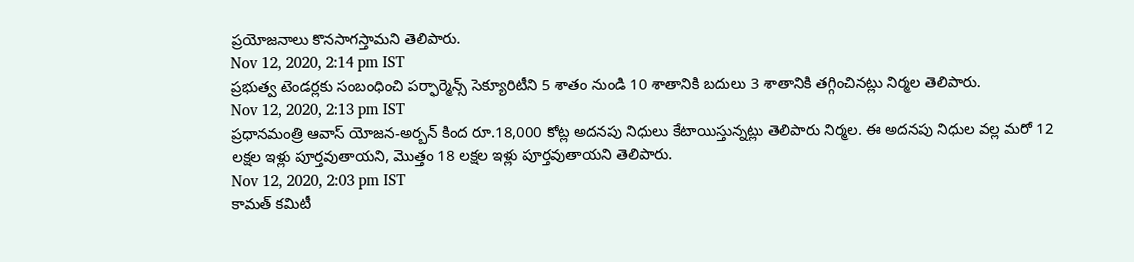ప్రయోజనాలు కొనసాగస్తామని తెలిపారు.
Nov 12, 2020, 2:14 pm IST
ప్రభుత్వ టెండర్లకు సంబంధించి పర్ఫార్మెన్స్ సెక్యూరిటీని 5 శాతం నుండి 10 శాతానికి బదులు 3 శాతానికి తగ్గించినట్లు నిర్మల తెలిపారు.
Nov 12, 2020, 2:13 pm IST
ప్రధానమంత్రి ఆవాస్ యోజన-అర్బన్ కింద రూ.18,000 కోట్ల అదనపు నిధులు కేటాయిస్తున్నట్లు తెలిపారు నిర్మల. ఈ అదనపు నిధుల వల్ల మరో 12 లక్షల ఇళ్లు పూర్తవుతాయని, మొత్తం 18 లక్షల ఇళ్లు పూర్తవుతాయని తెలిపారు.
Nov 12, 2020, 2:03 pm IST
కామత్ కమిటీ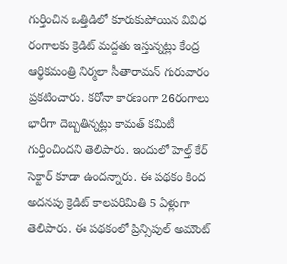గుర్తించిన ఒత్తిడిలో కూరుకుపోయిన వివిధ రంగాలకు క్రెడిట్ మద్దతు ఇస్తున్నట్లు కేంద్ర ఆర్థికమంత్రి నిర్మలా సీతారామన్ గురువారం ప్రకటించారు. కరోనా కారణంగా 26రంగాలు భారీగా దెబ్బతిన్నట్లు కామత్ కమిటీ గుర్తించిందని తెలిపారు. ఇందులో హెల్త్ కేర్ సెక్టార్ కూడా ఉందన్నారు. ఈ పథకం కింద అదనపు క్రెడిట్ కాలపరిమితి 5 ఏళ్లుగా తెలిపారు. ఈ పథకంలో ప్రిన్సిపుల్ అమౌంట్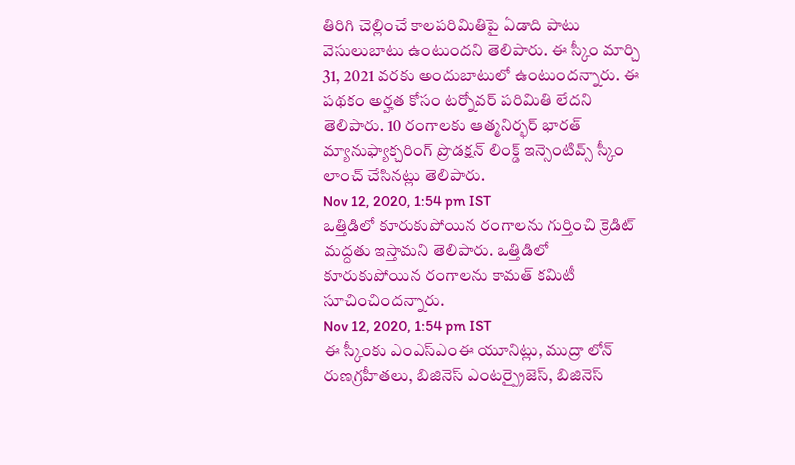తిరిగి చెల్లించే కాలపరిమితిపై ఏడాది పాటు వెసులుబాటు ఉంటుందని తెలిపారు. ఈ స్కీం మార్చి 31, 2021 వరకు అందుబాటులో ఉంటుందన్నారు. ఈ పథకం అర్హత కోసం టర్నోవర్ పరిమితి లేదని తెలిపారు. 10 రంగాలకు ఆత్మనిర్భర్ భారత్ మ్యానుఫ్యాక్చరింగ్ ప్రొడక్షన్ లింక్డ్ ఇన్సెంటివ్స్ స్కీం లాంచ్ చేసినట్లు తెలిపారు.
Nov 12, 2020, 1:54 pm IST
ఒత్తిడిలో కూరుకుపోయిన రంగాలను గుర్తించి క్రెడిట్ మద్దతు ఇస్తామని తెలిపారు. ఒత్తిడిలో కూరుకుపోయిన రంగాలను కామత్ కమిటీ సూచించిందన్నారు.
Nov 12, 2020, 1:54 pm IST
ఈ స్కీంకు ఎంఎస్ఎంఈ యూనిట్లు, ముద్రా లోన్ రుణగ్రహీతలు, బిజినెస్ ఎంటర్ప్రైజెస్, బిజినెస్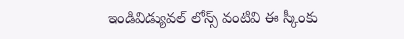ఇండివిడ్యువల్ లోన్స్ వంటివి ఈ స్కీంకు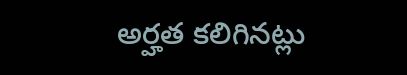అర్హత కలిగినట్లు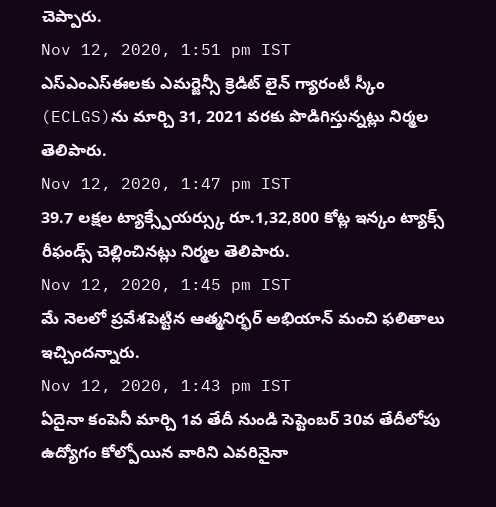చెప్పారు.
Nov 12, 2020, 1:51 pm IST
ఎస్ఎంఎస్ఈలకు ఎమర్జెన్సీ క్రెడిట్ లైన్ గ్యారంటీ స్కీం (ECLGS)ను మార్చి 31, 2021 వరకు పొడిగిస్తున్నట్లు నిర్మల తెలిపారు.
Nov 12, 2020, 1:47 pm IST
39.7 లక్షల ట్యాక్స్పేయర్స్కు రూ.1,32,800 కోట్ల ఇన్కం ట్యాక్స్ రీఫండ్స్ చెల్లించినట్లు నిర్మల తెలిపారు.
Nov 12, 2020, 1:45 pm IST
మే నెలలో ప్రవేశపెట్టిన ఆత్మనిర్భర్ అభియాన్ మంచి ఫలితాలు ఇచ్చిందన్నారు.
Nov 12, 2020, 1:43 pm IST
ఏదైనా కంపెనీ మార్చి 1వ తేదీ నుండి సెప్టెంబర్ 30వ తేదీలోపు ఉద్యోగం కోల్పోయిన వారిని ఎవరినైనా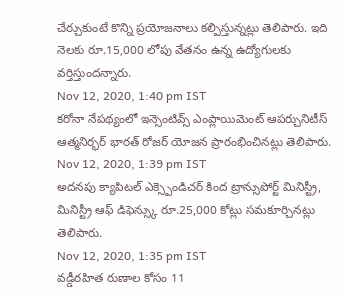చేర్చుకుంటే కొన్ని ప్రయోజనాలు కల్పిస్తున్నట్లు తెలిపారు. ఇది నెలకు రూ.15,000 లోపు వేతనం ఉన్న ఉద్యోగులకు వర్తిస్తుందన్నారు.
Nov 12, 2020, 1:40 pm IST
కరోనా నేపథ్యంలో ఇన్సెంటివ్స్ ఎంప్లాయిమెంట్ ఆపర్చునిటీస్ ఆత్మనిర్భర్ భారత్ రోజర్ యోజన ప్రారంభించినట్లు తెలిపారు.
Nov 12, 2020, 1:39 pm IST
అదనపు క్యాపిటల్ ఎక్స్పెండిచర్ కింద ట్రాన్సుపోర్ట్ మినిస్ట్రీ, మినిస్ట్రీ ఆఫ్ డిఫెన్స్కు రూ.25,000 కోట్లు సమకూర్చినట్లు తెలిపారు.
Nov 12, 2020, 1:35 pm IST
వడ్డీరహిత రుణాల కోసం 11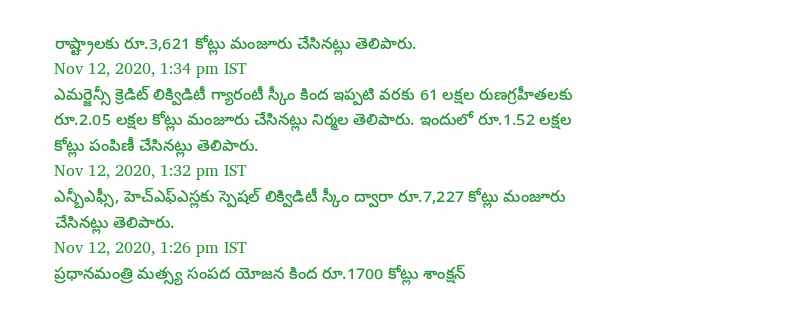రాష్ట్రాలకు రూ.3,621 కోట్లు మంజూరు చేసినట్లు తెలిపారు.
Nov 12, 2020, 1:34 pm IST
ఎమర్జెన్సీ క్రెడిట్ లిక్విడిటీ గ్యారంటీ స్కీం కింద ఇప్పటి వరకు 61 లక్షల రుణగ్రహీతలకు రూ.2.05 లక్షల కోట్లు మంజూరు చేసినట్లు నిర్మల తెలిపారు. ఇందులో రూ.1.52 లక్షల కోట్లు పంపిణీ చేసినట్లు తెలిపారు.
Nov 12, 2020, 1:32 pm IST
ఎన్బీఎఫ్సీ, హెచ్ఎఫ్ఎస్లకు స్పెషల్ లిక్విడిటీ స్కీం ద్వారా రూ.7,227 కోట్లు మంజూరు చేసినట్లు తెలిపారు.
Nov 12, 2020, 1:26 pm IST
ప్రధానమంత్రి మత్స్య సంపద యోజన కింద రూ.1700 కోట్లు శాంక్షన్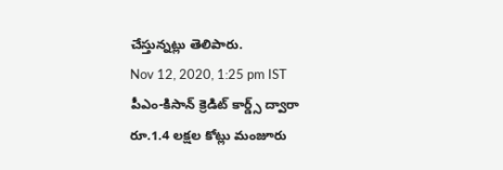చేస్తున్నట్లు తెలిపారు.
Nov 12, 2020, 1:25 pm IST
పీఎం-కిసాన్ క్రెడిట్ కార్డ్స్ ద్వారా రూ.1.4 లక్షల కోట్లు మంజూరు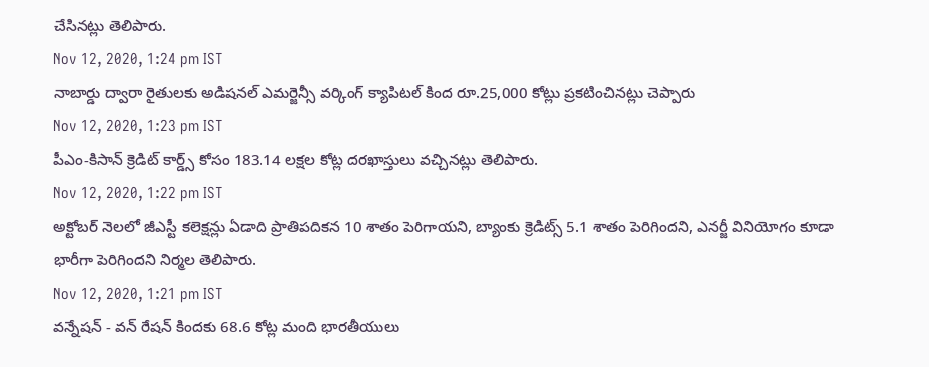చేసినట్లు తెలిపారు.
Nov 12, 2020, 1:24 pm IST
నాబార్డు ద్వారా రైతులకు అడిషనల్ ఎమర్జెన్సీ వర్కింగ్ క్యాపిటల్ కింద రూ.25,000 కోట్లు ప్రకటించినట్లు చెప్పారు
Nov 12, 2020, 1:23 pm IST
పీఎం-కిసాన్ క్రెడిట్ కార్డ్స్ కోసం 183.14 లక్షల కోట్ల దరఖాస్తులు వచ్చినట్లు తెలిపారు.
Nov 12, 2020, 1:22 pm IST
అక్టోబర్ నెలలో జీఎస్టీ కలెక్షన్లు ఏడాది ప్రాతిపదికన 10 శాతం పెరిగాయని, బ్యాంకు క్రెడిట్స్ 5.1 శాతం పెరిగిందని, ఎనర్జీ వినియోగం కూడా భారీగా పెరిగిందని నిర్మల తెలిపారు.
Nov 12, 2020, 1:21 pm IST
వన్నేషన్ - వన్ రేషన్ కిందకు 68.6 కోట్ల మంది భారతీయులు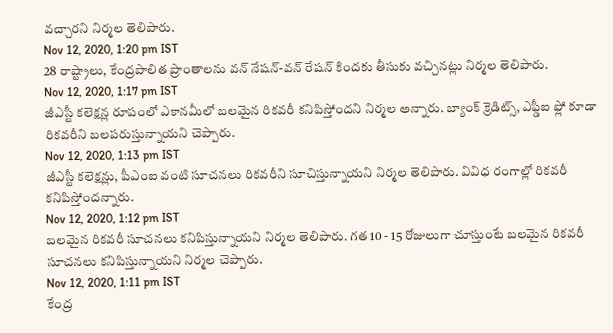వచ్చారని నిర్మల తెలిపారు.
Nov 12, 2020, 1:20 pm IST
28 రాష్ట్రాలు, కేంద్రపాలిత ప్రాంతాలను వన్ నేషన్-వన్ రేషన్ కిందకు తీసుకు వచ్చినట్లు నిర్మల తెలిపారు.
Nov 12, 2020, 1:17 pm IST
జీఎస్టీ కలెక్షన్ల రూపంలో ఎకానమీలో బలమైన రికవరీ కనిపిస్తోందని నిర్మల అన్నారు. బ్యాంక్ క్రెడిట్స్, ఎఫ్డీఐ ఫ్లో కూడా రికవరీని బలపరుస్తున్నాయని చెప్పారు.
Nov 12, 2020, 1:13 pm IST
జీఎస్టీ కలెక్షన్లు, పీఎంఐ వంటి సూచనలు రికవరీని సూచిస్తున్నాయని నిర్మల తెలిపారు. వివిధ రంగాల్లో రికవరీ కనిపిస్తోందన్నారు.
Nov 12, 2020, 1:12 pm IST
బలమైన రికవరీ సూచనలు కనిపిస్తున్నాయని నిర్మల తెలిపారు. గత 10 - 15 రోజులుగా చూస్తుంటే బలమైన రికవరీ సూచనలు కనిపిస్తున్నాయని నిర్మల చెప్పారు.
Nov 12, 2020, 1:11 pm IST
కేంద్ర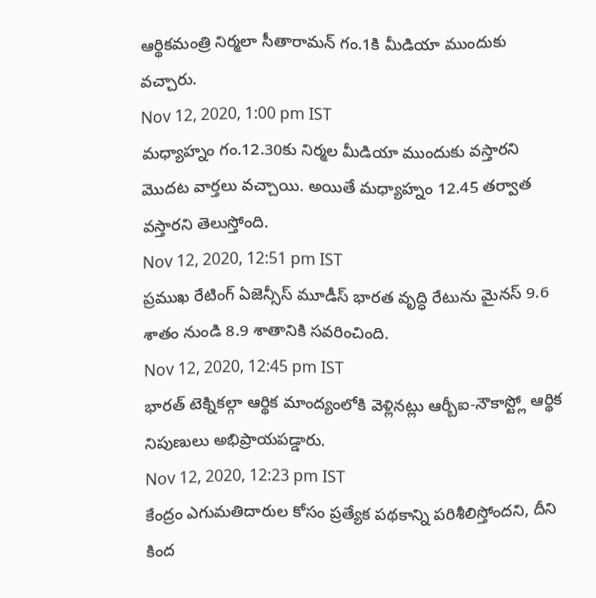ఆర్థికమంత్రి నిర్మలా సీతారామన్ గం.1కి మీడియా ముందుకు వచ్చారు.
Nov 12, 2020, 1:00 pm IST
మధ్యాహ్నం గం.12.30కు నిర్మల మీడియా ముందుకు వస్తారని మొదట వార్తలు వచ్చాయి. అయితే మధ్యాహ్నం 12.45 తర్వాత వస్తారని తెలుస్తోంది.
Nov 12, 2020, 12:51 pm IST
ప్రముఖ రేటింగ్ ఏజెన్సీస్ మూడీస్ భారత వృద్ధి రేటును మైనస్ 9.6 శాతం నుండి 8.9 శాతానికి సవరించింది.
Nov 12, 2020, 12:45 pm IST
భారత్ టెక్నికల్గా ఆర్థిక మాంద్యంలోకి వెళ్లినట్లు ఆర్బీఐ-నౌకాస్ట్లో ఆర్థిక నిపుణులు అభిప్రాయపడ్డారు.
Nov 12, 2020, 12:23 pm IST
కేంద్రం ఎగుమతిదారుల కోసం ప్రత్యేక పథకాన్ని పరిశీలిస్తోందని, దీని కింద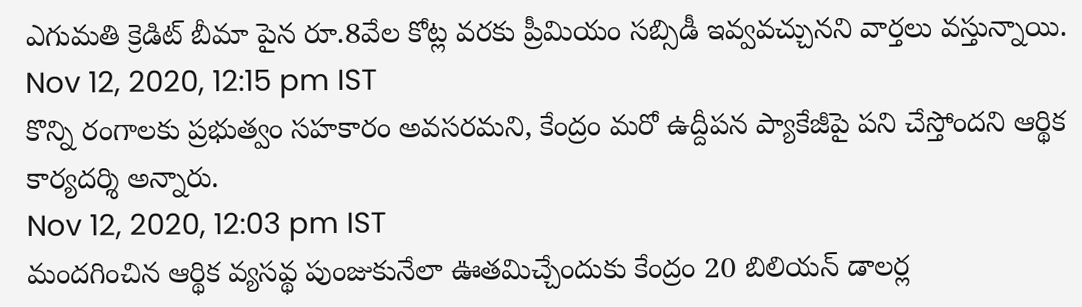ఎగుమతి క్రెడిట్ బీమా పైన రూ.8వేల కోట్ల వరకు ప్రీమియం సబ్సిడీ ఇవ్వవచ్చునని వార్తలు వస్తున్నాయి.
Nov 12, 2020, 12:15 pm IST
కొన్ని రంగాలకు ప్రభుత్వం సహకారం అవసరమని, కేంద్రం మరో ఉద్దీపన ప్యాకేజీపై పని చేస్తోందని ఆర్థిక కార్యదర్శి అన్నారు.
Nov 12, 2020, 12:03 pm IST
మందగించిన ఆర్థిక వ్యసవ్థ పుంజుకునేలా ఊతమిచ్చేందుకు కేంద్రం 20 బిలియన్ డాలర్ల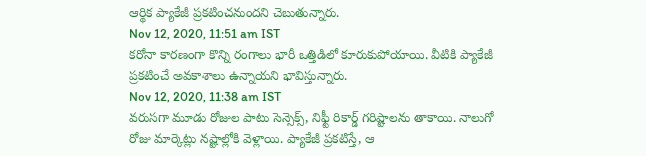ఆర్థిక ప్యాకేజీ ప్రకటించనుందని చెబుతున్నారు.
Nov 12, 2020, 11:51 am IST
కరోనా కారణంగా కొన్ని రంగాలు భారీ ఒత్తిడిలో కూరుకుపోయాయి. వీటికి ప్యాకేజీ ప్రకటించే అవకాశాలు ఉన్నాయని భావిస్తున్నారు.
Nov 12, 2020, 11:38 am IST
వరుసగా మూడు రోజుల పాటు సెన్సెక్స్, నిఫ్టీ రికార్డ్ గరిష్టాలను తాకాయి. నాలుగో రోజు మార్కెట్లు నష్టాల్లోకి వెళ్లాయి. ప్యాకేజీ ప్రకటిస్తే, ఆ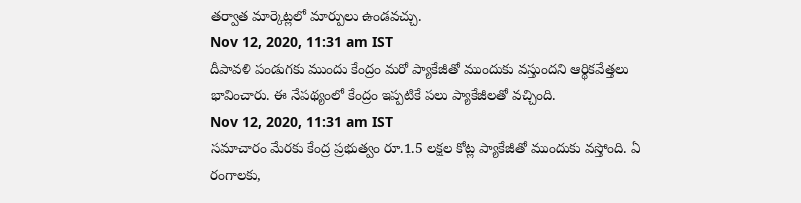తర్వాత మార్కెట్లలో మార్పులు ఉండవచ్చు.
Nov 12, 2020, 11:31 am IST
దీపావళి పండుగకు ముందు కేంద్రం మరో ప్యాకేజీతో ముందుకు వస్తుందని ఆర్థికవేత్తలు భావించారు. ఈ నేపథ్యంలో కేంద్రం ఇప్పటికే పలు ప్యాకేజీలతో వచ్చింది.
Nov 12, 2020, 11:31 am IST
సమాచారం మేరకు కేంద్ర ప్రభుత్వం రూ.1.5 లక్షల కోట్ల ప్యాకేజీతో ముందుకు వస్తోంది. ఏ రంగాలకు,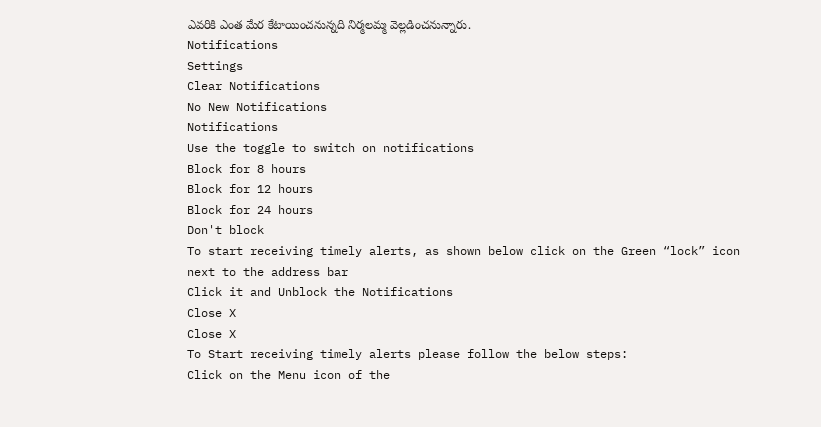ఎవరికి ఎంత మేర కేటాయించనున్నది నిర్మలమ్మ వెల్లడించనున్నారు.
Notifications
Settings
Clear Notifications
No New Notifications
Notifications
Use the toggle to switch on notifications
Block for 8 hours
Block for 12 hours
Block for 24 hours
Don't block
To start receiving timely alerts, as shown below click on the Green “lock” icon next to the address bar
Click it and Unblock the Notifications
Close X
Close X
To Start receiving timely alerts please follow the below steps:
Click on the Menu icon of the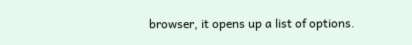browser, it opens up a list of options.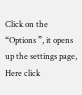Click on the “Options ”, it opens up the settings page,
Here click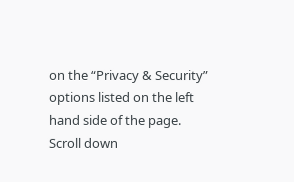on the “Privacy & Security” options listed on the left hand side of the page.
Scroll down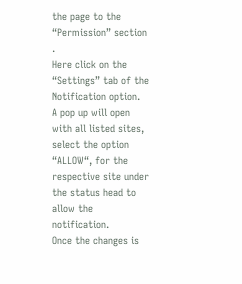the page to the “Permission” section .
Here click on the “Settings” tab of the Notification option.
A pop up will open with all listed sites, select the option “ALLOW“, for the respective site under the status head to allow the notification.
Once the changes is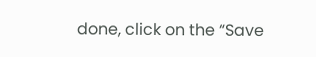done, click on the “Save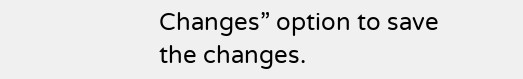Changes” option to save the changes.